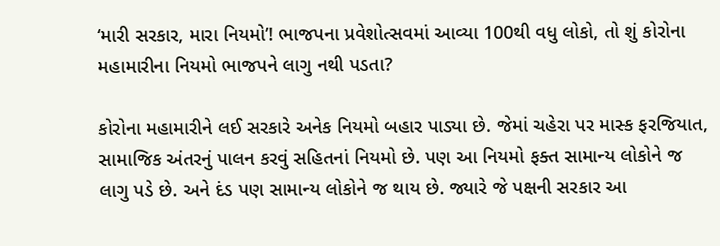‘મારી સરકાર, મારા નિયમો’! ભાજપના પ્રવેશોત્સવમાં આવ્યા 100થી વધુ લોકો, તો શું કોરોના મહામારીના નિયમો ભાજપને લાગુ નથી પડતા?

કોરોના મહામારીને લઈ સરકારે અનેક નિયમો બહાર પાડ્યા છે. જેમાં ચહેરા પર માસ્ક ફરજિયાત, સામાજિક અંતરનું પાલન કરવું સહિતનાં નિયમો છે. પણ આ નિયમો ફક્ત સામાન્ય લોકોને જ લાગુ પડે છે. અને દંડ પણ સામાન્ય લોકોને જ થાય છે. જ્યારે જે પક્ષની સરકાર આ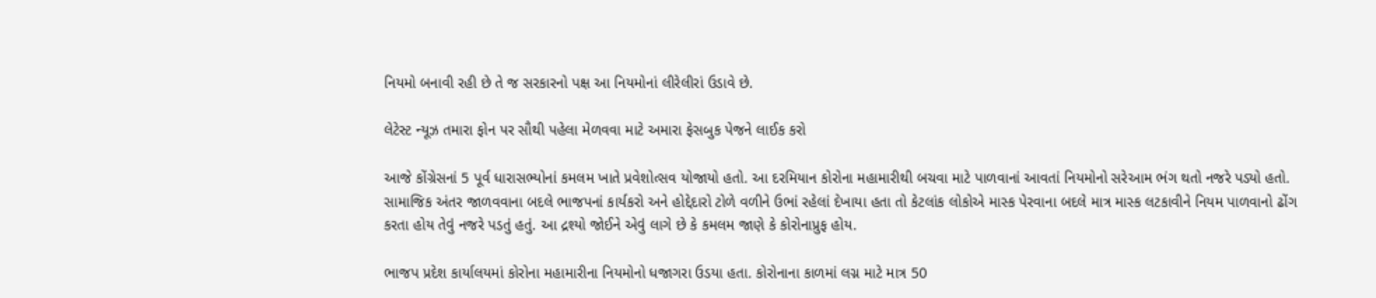નિયમો બનાવી રહી છે તે જ સરકારનો પક્ષ આ નિયમોનાં લીરેલીરાં ઉડાવે છે.

લેટેસ્ટ ન્યૂઝ તમારા ફોન પર સૌથી પહેલા મેળવવા માટે અમારા ફેસબુક પેજને લાઈક કરો

આજે કોંગ્રેસનાં 5 પૂર્વ ધારાસભ્યોનાં કમલમ ખાતે પ્રવેશોત્સવ યોજાયો હતો. આ દરમિયાન કોરોના મહામારીથી બચવા માટે પાળવાનાં આવતાં નિયમોનો સરેઆમ ભંગ થતો નજરે પડ્યો હતો. સામાજિક અંતર જાળવવાના બદલે ભાજપનાં કાર્યકરો અને હોદ્દેદારો ટોળે વળીને ઉભાં રહેલાં દેખાયા હતા તો કેટલાંક લોકોએ માસ્ક પેરવાના બદલે માત્ર માસ્ક લટકાવીને નિયમ પાળવાનો ઢોંગ કરતા હોય તેવું નજરે પડતું હતું. આ દ્રશ્યો જોઈને એવું લાગે છે કે કમલમ જાણે કે કોરોનાપ્રુફ હોય.

ભાજપ પ્રદેશ કાર્યાલયમાં કોરોના મહામારીના નિયમોનો ધજાગરા ઉડયા હતા. કોરોનાના કાળમાં લગ્ન માટે માત્ર 50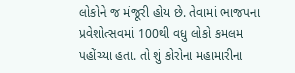લોકોને જ મંજૂરી હોય છે. તેવામાં ભાજપના પ્રવેશોત્સવમાં 100થી વધુ લોકો કમલમ પહોંચ્યા હતા. તો શું કોરોના મહામારીના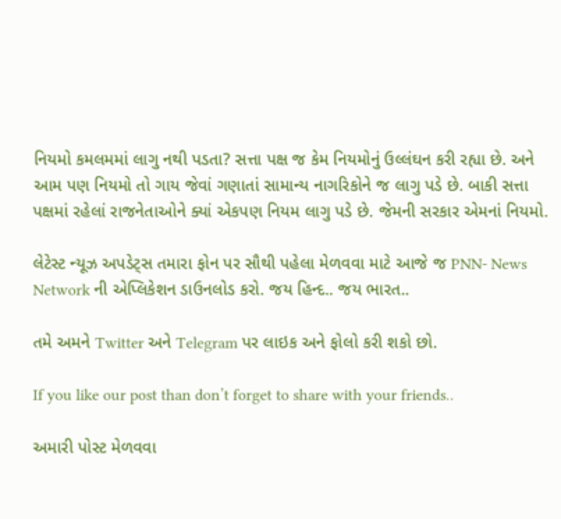નિયમો કમલમમાં લાગુ નથી પડતા? સત્તા પક્ષ જ કેમ નિયમોનું ઉલ્લંઘન કરી રહ્યા છે. અને આમ પણ નિયમો તો ગાય જેવાં ગણાતાં સામાન્ય નાગરિકોને જ લાગુ પડે છે. બાકી સત્તા પક્ષમાં રહેલાં રાજનેતાઓને ક્યાં એકપણ નિયમ લાગુ પડે છે. જેમની સરકાર એમનાં નિયમો.

લેટેસ્ટ ન્યૂઝ અપડેટ્સ તમારા ફોન પર સૌથી પહેલા મેળવવા માટે આજે જ PNN- News Network ની એપ્લિકેશન ડાઉનલોડ કરો. જય હિન્દ.. જય ભારત..

તમે અમને Twitter અને Telegram પર લાઇક અને ફોલો કરી શકો છો.

If you like our post than don’t forget to share with your friends..

અમારી પોસ્ટ મેળવવા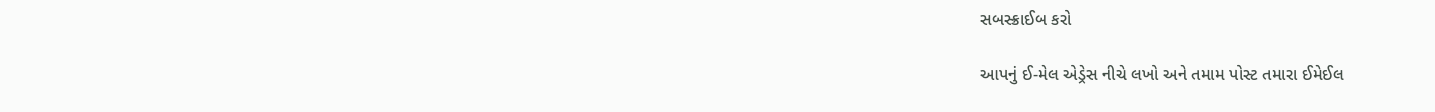સબસ્ક્રાઈબ કરો

આપનું ઈ-મેલ એડ્રેસ નીચે લખો અને તમામ પોસ્ટ તમારા ઈમેઈલ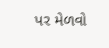પર મેળવો